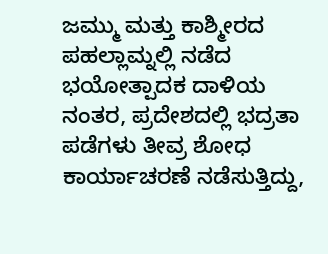ಜಮ್ಮು ಮತ್ತು ಕಾಶ್ಮೀರದ ಪಹಲ್ಲಾಮ್ನಲ್ಲಿ ನಡೆದ ಭಯೋತ್ಪಾದಕ ದಾಳಿಯ ನಂತರ, ಪ್ರದೇಶದಲ್ಲಿ ಭದ್ರತಾ ಪಡೆಗಳು ತೀವ್ರ ಶೋಧ ಕಾರ್ಯಾಚರಣೆ ನಡೆಸುತ್ತಿದ್ದು,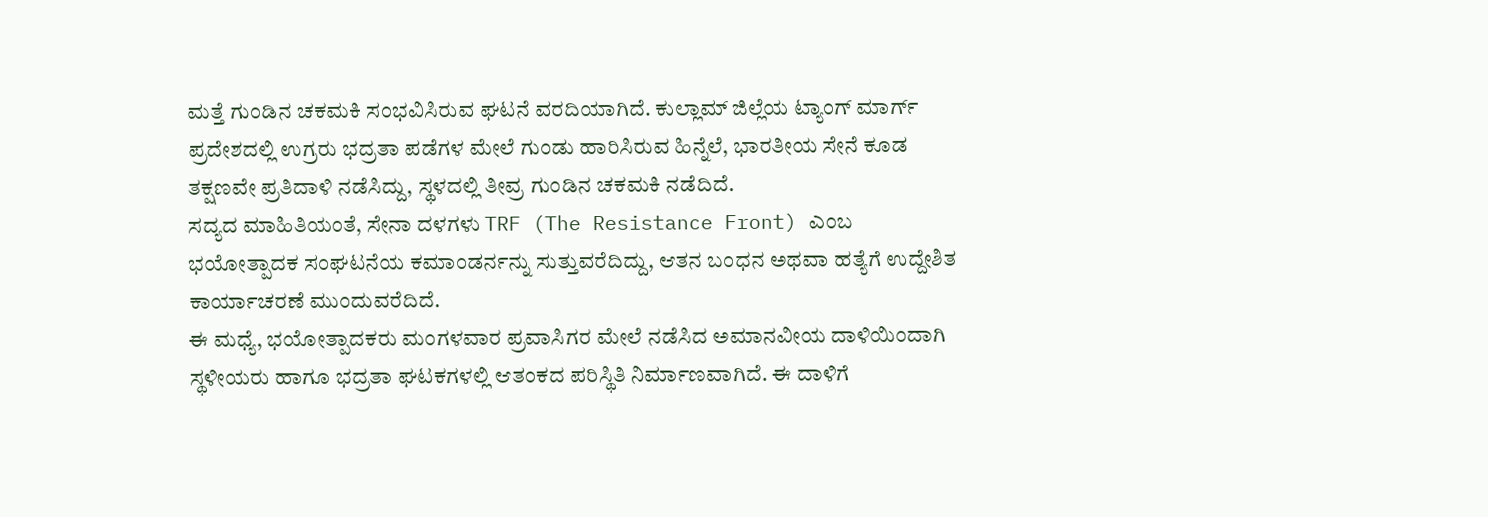ಮತ್ತೆ ಗುಂಡಿನ ಚಕಮಕಿ ಸಂಭವಿಸಿರುವ ಘಟನೆ ವರದಿಯಾಗಿದೆ. ಕುಲ್ಲಾಮ್ ಜಿಲ್ಲೆಯ ಟ್ಯಾಂಗ್ ಮಾರ್ಗ್ ಪ್ರದೇಶದಲ್ಲಿ ಉಗ್ರರು ಭದ್ರತಾ ಪಡೆಗಳ ಮೇಲೆ ಗುಂಡು ಹಾರಿಸಿರುವ ಹಿನ್ನೆಲೆ, ಭಾರತೀಯ ಸೇನೆ ಕೂಡ ತಕ್ಷಣವೇ ಪ್ರತಿದಾಳಿ ನಡೆಸಿದ್ದು, ಸ್ಥಳದಲ್ಲಿ ತೀವ್ರ ಗುಂಡಿನ ಚಕಮಕಿ ನಡೆದಿದೆ.
ಸದ್ಯದ ಮಾಹಿತಿಯಂತೆ, ಸೇನಾ ದಳಗಳು TRF (The Resistance Front) ಎಂಬ ಭಯೋತ್ಪಾದಕ ಸಂಘಟನೆಯ ಕಮಾಂಡರ್ನನ್ನು ಸುತ್ತುವರೆದಿದ್ದು, ಆತನ ಬಂಧನ ಅಥವಾ ಹತ್ಯೆಗೆ ಉದ್ದೇಶಿತ ಕಾರ್ಯಾಚರಣೆ ಮುಂದುವರೆದಿದೆ.
ಈ ಮಧ್ಯೆ, ಭಯೋತ್ಪಾದಕರು ಮಂಗಳವಾರ ಪ್ರವಾಸಿಗರ ಮೇಲೆ ನಡೆಸಿದ ಅಮಾನವೀಯ ದಾಳಿಯಿಂದಾಗಿ ಸ್ಥಳೀಯರು ಹಾಗೂ ಭದ್ರತಾ ಘಟಕಗಳಲ್ಲಿ ಆತಂಕದ ಪರಿಸ್ಥಿತಿ ನಿರ್ಮಾಣವಾಗಿದೆ. ಈ ದಾಳಿಗೆ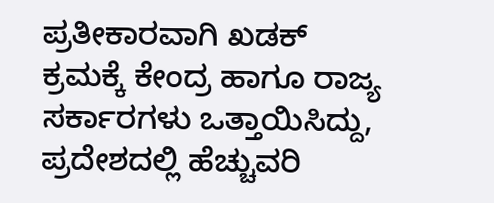ಪ್ರತೀಕಾರವಾಗಿ ಖಡಕ್ ಕ್ರಮಕ್ಕೆ ಕೇಂದ್ರ ಹಾಗೂ ರಾಜ್ಯ ಸರ್ಕಾರಗಳು ಒತ್ತಾಯಿಸಿದ್ದು, ಪ್ರದೇಶದಲ್ಲಿ ಹೆಚ್ಚುವರಿ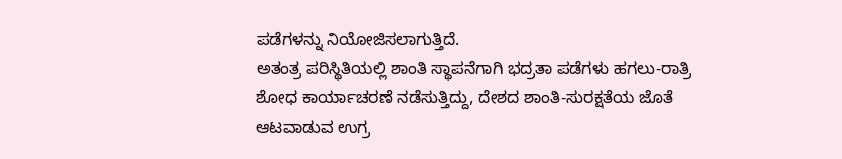ಪಡೆಗಳನ್ನು ನಿಯೋಜಿಸಲಾಗುತ್ತಿದೆ.
ಅತಂತ್ರ ಪರಿಸ್ಥಿತಿಯಲ್ಲಿ ಶಾಂತಿ ಸ್ಥಾಪನೆಗಾಗಿ ಭದ್ರತಾ ಪಡೆಗಳು ಹಗಲು-ರಾತ್ರಿ ಶೋಧ ಕಾರ್ಯಾಚರಣೆ ನಡೆಸುತ್ತಿದ್ದು, ದೇಶದ ಶಾಂತಿ-ಸುರಕ್ಷತೆಯ ಜೊತೆ ಆಟವಾಡುವ ಉಗ್ರ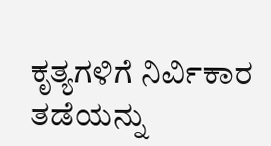ಕೃತ್ಯಗಳಿಗೆ ನಿರ್ವಿಕಾರ ತಡೆಯನ್ನು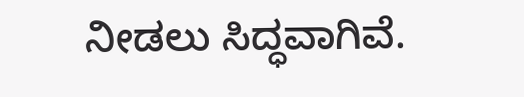ನೀಡಲು ಸಿದ್ಧವಾಗಿವೆ.